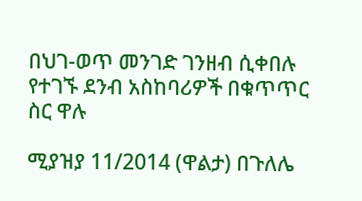በህገ-ወጥ መንገድ ገንዘብ ሲቀበሉ የተገኙ ደንብ አስከባሪዎች በቁጥጥር ስር ዋሉ

ሚያዝያ 11/2014 (ዋልታ) በጉለሌ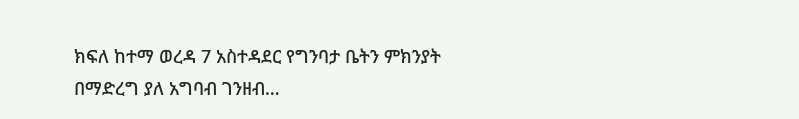ክፍለ ከተማ ወረዳ 7 አስተዳደር የግንባታ ቤትን ምክንያት በማድረግ ያለ አግባብ ገንዘብ…